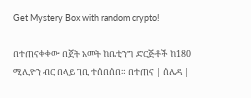Get Mystery Box with random crypto!

በተጠናቀቀው በጀት አመት ከቤቲንግ ድርጅቶች ከ180 ሚሊዮን ብር በላይ ገቢ ተሰበሰበ። በተጠና | ሰሌዳ |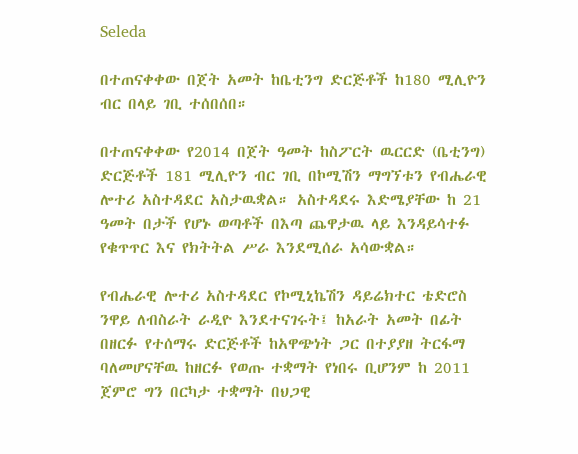Seleda

በተጠናቀቀው በጀት አመት ከቤቲንግ ድርጅቶች ከ180 ሚሊዮን ብር በላይ ገቢ ተሰበሰበ።

በተጠናቀቀው የ2014 በጀት ዓመት ከስፖርት ዉርርድ (ቤቲንግ) ድርጅቶች 181 ሚሊዮን ብር ገቢ በኮሚሽን ማግኘቱን የብሔራዊ ሎተሪ አስተዳደር አስታዉቋል። አስተዳደሩ እድሜያቸው ከ 21 ዓመት በታች የሆኑ ወጣቶች በእጣ ጨዋታዉ ላይ እንዳይሳተፉ የቁጥጥር እና የክትትል ሥራ እንደሚሰራ አሳውቋል።

የብሔራዊ ሎተሪ አስተዳደር የኮሚኒኬሽን ዳይሬክተር ቴድሮስ ንዋይ ለብስራት ራዲዮ እንደተናገሩት፤ ከአራት አመት በፊት በዘርፉ የተሰማሩ ድርጅቶች ከአዋጭነት ጋር በተያያዘ ትርፋማ ባለመሆናቸዉ ከዘርፉ የወጡ ተቋማት የነበሩ ቢሆንም ከ 2011 ጀምሮ ግን በርካታ ተቋማት በህጋዊ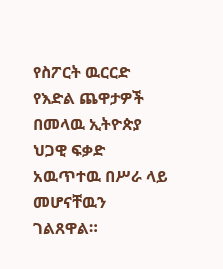የስፖርት ዉርርድ የእድል ጨዋታዎች በመላዉ ኢትዮጵያ ህጋዊ ፍቃድ አዉጥተዉ በሥራ ላይ መሆናቸዉን ገልጸዋል።